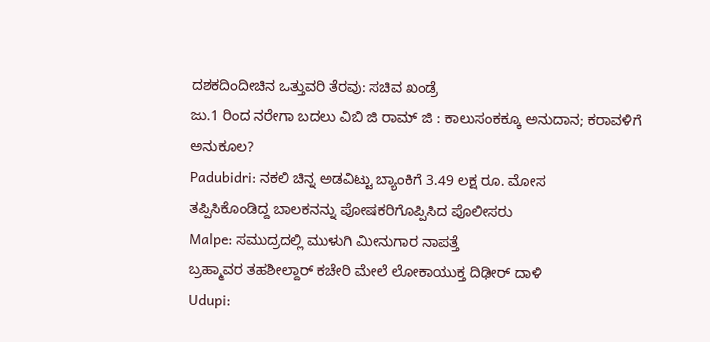ದಶಕದಿಂದೀಚಿನ ಒತ್ತುವರಿ ತೆರವು: ಸಚಿವ ಖಂಡ್ರೆ
ಜು.1 ರಿಂದ ನರೇಗಾ ಬದಲು ವಿಬಿ ಜಿ ರಾಮ್ ಜಿ : ಕಾಲುಸಂಕಕ್ಕೂ ಅನುದಾನ; ಕರಾವಳಿಗೆ ಅನುಕೂಲ?
Padubidri: ನಕಲಿ ಚಿನ್ನ ಅಡವಿಟ್ಟು ಬ್ಯಾಂಕಿಗೆ 3.49 ಲಕ್ಷ ರೂ. ಮೋಸ
ತಪ್ಪಿಸಿಕೊಂಡಿದ್ದ ಬಾಲಕನನ್ನು ಪೋಷಕರಿಗೊಪ್ಪಿಸಿದ ಪೊಲೀಸರು
Malpe: ಸಮುದ್ರದಲ್ಲಿ ಮುಳುಗಿ ಮೀನುಗಾರ ನಾಪತ್ತೆ
ಬ್ರಹ್ಮಾವರ ತಹಶೀಲ್ದಾರ್ ಕಚೇರಿ ಮೇಲೆ ಲೋಕಾಯುಕ್ತ ದಿಢೀರ್ ದಾಳಿ
Udupi: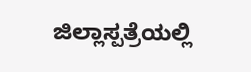ಜಿಲ್ಲಾಸ್ಪತ್ರೆಯಲ್ಲಿ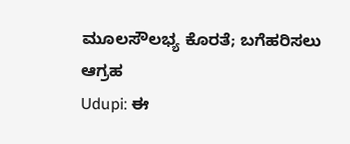ಮೂಲಸೌಲಭ್ಯ ಕೊರತೆ; ಬಗೆಹರಿಸಲು ಆಗ್ರಹ
Udupi: ಈ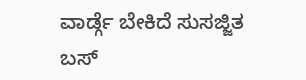ವಾರ್ಡ್ಗೆ ಬೇಕಿದೆ ಸುಸಜ್ಜಿತ ಬಸ್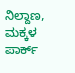ನಿಲ್ದಾಣ, ಮಕ್ಕಳ ಪಾರ್ಕ್